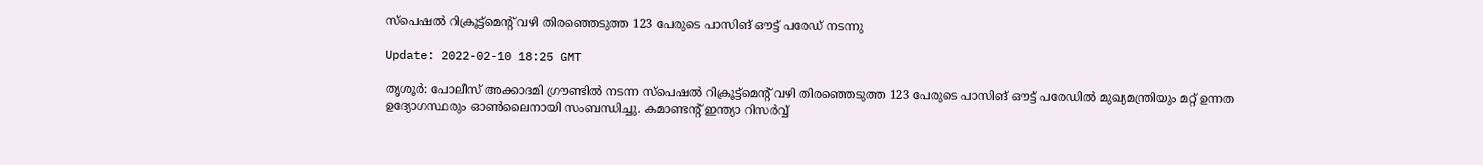സ്‌പെഷല്‍ റിക്രൂട്ട്‌മെന്റ് വഴി തിരഞ്ഞെടുത്ത 123 പേരുടെ പാസിങ് ഔട്ട് പരേഡ് നടന്നു

Update: 2022-02-10 18:25 GMT

തൃശൂര്‍: പോലീസ് അക്കാദമി ഗ്രൗണ്ടില്‍ നടന്ന സ്‌പെഷല്‍ റിക്രൂട്ട്‌മെന്റ് വഴി തിരഞ്ഞെടുത്ത 123 പേരുടെ പാസിങ് ഔട്ട് പരേഡില്‍ മുഖ്യമന്ത്രിയും മറ്റ് ഉന്നത ഉദ്യോഗസ്ഥരും ഓണ്‍ലൈനായി സംബന്ധിച്ചു. കമാണ്ടന്റ് ഇന്ത്യാ റിസര്‍വ്വ്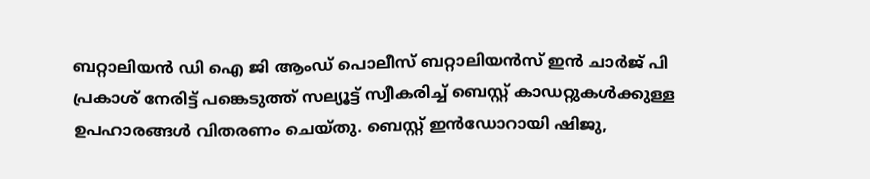ബറ്റാലിയന്‍ ഡി ഐ ജി ആംഡ് പൊലീസ് ബറ്റാലിയന്‍സ് ഇന്‍ ചാര്‍ജ് പി പ്രകാശ് നേരിട്ട് പങ്കെടുത്ത് സല്യൂട്ട് സ്വീകരിച്ച് ബെസ്റ്റ് കാഡറ്റുകള്‍ക്കുള്ള ഉപഹാരങ്ങള്‍ വിതരണം ചെയ്തു. ബെസ്റ്റ് ഇന്‍ഡോറായി ഷിജു,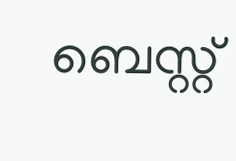ബെസ്റ്റ്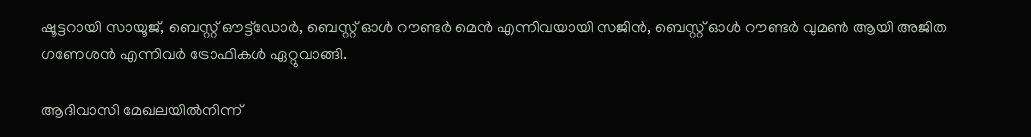ഷൂട്ടറായി സായൂജ്, ബെസ്റ്റ് ഔട്ട്‌ഡോര്‍, ബെസ്റ്റ് ഓള്‍ റൗണ്ടര്‍ മെന്‍ എന്നിവയായി സജിന്‍, ബെസ്റ്റ് ഓള്‍ റൗണ്ടര്‍ വുമണ്‍ ആയി അജിത ഗണേശന്‍ എന്നിവര്‍ ട്രോഫികള്‍ ഏറ്റുവാങ്ങി.

ആദിവാസി മേഖലയില്‍നിന്ന്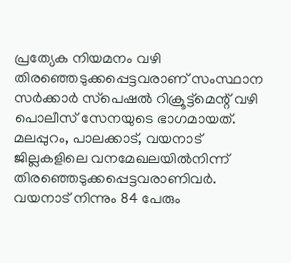പ്രത്യേക നിയമനം വഴി തിരഞ്ഞെടുക്കപ്പെട്ടവരാണ് സംസ്ഥാന സര്‍ക്കാര്‍ സ്‌പെഷല്‍ റിക്രൂട്ട്‌മെന്റ് വഴി പൊലീസ് സേനയുടെ ഭാഗമായത്. മലപ്പുറം, പാലക്കാട്, വയനാട് ജില്ലകളിലെ വനമേഖലയില്‍നിന്ന് തിരഞ്ഞെടുക്കപ്പെട്ടവരാണിവര്‍. വയനാട് നിന്നും 84 പേരും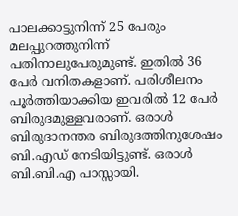പാലക്കാട്ടുനിന്ന് 25 പേരും മലപ്പുറത്തുനിന്ന് പതിനാലുപേരുമുണ്ട്. ഇതില്‍ 36 പേര്‍ വനിതകളാണ്. പരിശീലനം പൂര്‍ത്തിയാക്കിയ ഇവരില്‍ 12 പേര്‍ ബിരുദമുള്ളവരാണ്. ഒരാള്‍ ബിരുദാനന്തര ബിരുദത്തിനുശേഷം ബി.എഡ് നേടിയിട്ടുണ്ട്. ഒരാള്‍ ബി.ബി.എ പാസ്സായി.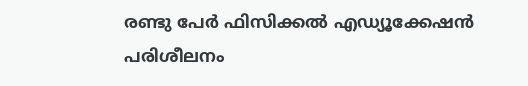രണ്ടു പേര്‍ ഫിസിക്കല്‍ എഡ്യൂക്കേഷന്‍ പരിശീലനം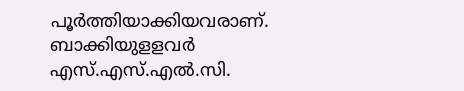പൂര്‍ത്തിയാക്കിയവരാണ്. ബാക്കിയുളളവര്‍ എസ്.എസ്.എല്‍.സി.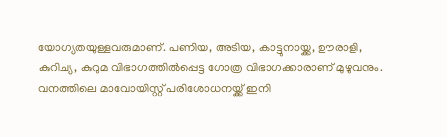യോഗ്യതയുള്ളവരുമാണ്. പണിയ, അടിയ, കാട്ടുനായ്ക്ക, ഊരാളി, കുറിച്യ, കുറുമ വിഭാഗത്തില്‍പ്പെട്ട ഗോത്ര വിഭാഗക്കാരാണ് മുഴുവനും. വനത്തിലെ മാവോയിസ്റ്റ് പരിശോധനയ്ക്ക് ഇനി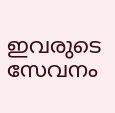ഇവരുടെ സേവനം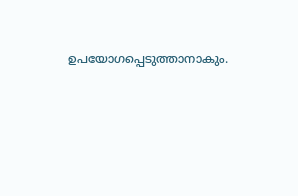ഉപയോഗപ്പെടുത്താനാകും.